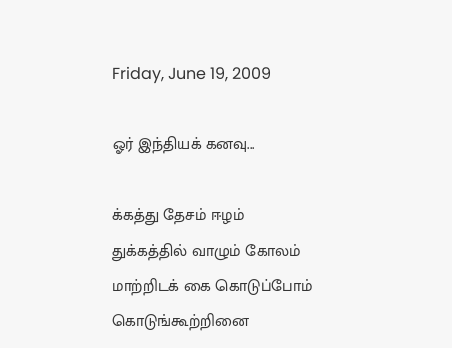Friday, June 19, 2009

ஓர் இந்தியக் கனவு...

க்கத்து தேசம் ஈழம்
துக்கத்தில் வாழும் கோலம்
மாற்றிடக் கை கொடுப்போம்
கொடுங்கூற்றினை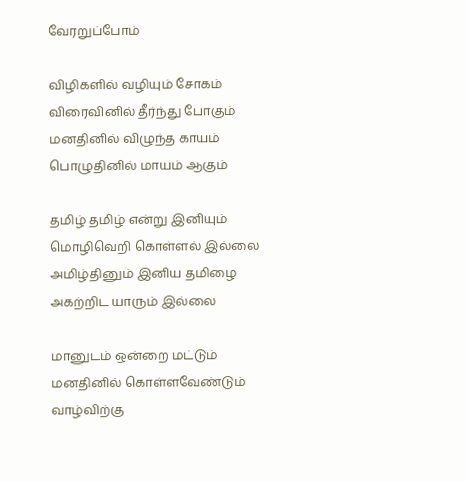வேரறுப்போம்

விழிகளில் வழியும் சோகம்
விரைவினில் தீர்ந்து போகும்
மனதினில் விழுந்த காயம்
பொழுதினில் மாயம் ஆகும்

தமிழ் தமிழ் என்று இனியும்
மொழிவெறி கொள்ளல் இல்லை
அமிழ்தினும் இனிய தமிழை
அகற்றிட யாரும் இல்லை

மானுடம் ஒன்றை மட்டும்
மனதினில் கொள்ளவேண்டும்
வாழ்விற்கு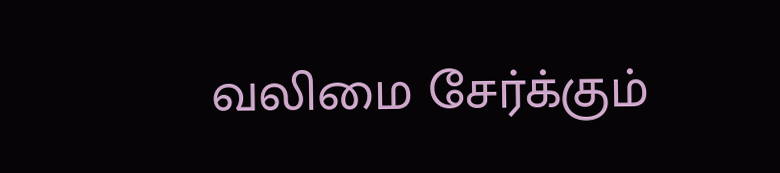வலிமை சேர்க்கும்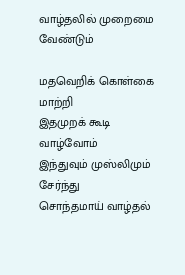வாழ்தலில் முறைமை வேண்டும்

மதவெறிக் கொள்கை மாற்றி
இதமுறக் கூடி வாழ்வோம்
இந்துவும் முஸ்லிமும் சேர்ந்து
சொந்தமாய் வாழ்தல்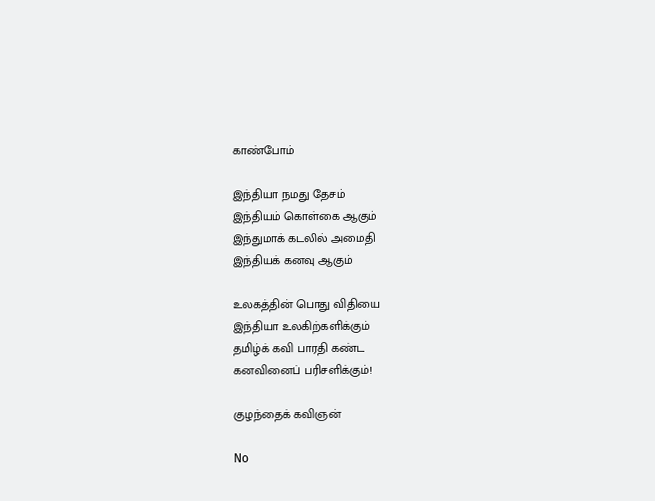காண்போம்

இந்தியா நமது தேசம்
இந்தியம் கொள்கை ஆகும்
இந்துமாக் கடலில் அமைதி
இந்தியக் கனவு ஆகும்

உலகத்தின் பொது விதியை
இந்தியா உலகிற்களிக்கும்
தமிழ்க் கவி பாரதி கண்ட
கனவினைப் பரிசளிக்கும்!

குழந்தைக் கவிஞன்

No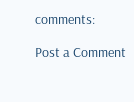comments:

Post a Comment